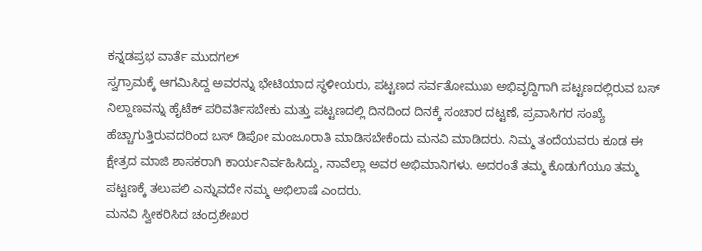ಕನ್ನಡಪ್ರಭ ವಾರ್ತೆ ಮುದಗಲ್
ಸ್ವಗ್ರಾಮಕ್ಕೆ ಆಗಮಿಸಿದ್ದ ಅವರನ್ನು ಭೇಟಿಯಾದ ಸ್ಥಳೀಯರು, ಪಟ್ಟಣದ ಸರ್ವತೋಮುಖ ಅಭಿವೃದ್ದಿಗಾಗಿ ಪಟ್ಟಣದಲ್ಲಿರುವ ಬಸ್ ನಿಲ್ದಾಣವನ್ನು ಹೈಟೆಕ್ ಪರಿವರ್ತಿಸಬೇಕು ಮತ್ತು ಪಟ್ಟಣದಲ್ಲಿ ದಿನದಿಂದ ದಿನಕ್ಕೆ ಸಂಚಾರ ದಟ್ಟಣೆ, ಪ್ರವಾಸಿಗರ ಸಂಖ್ಯೆ ಹೆಚ್ಚಾಗುತ್ತಿರುವದರಿಂದ ಬಸ್ ಡಿಪೋ ಮಂಜೂರಾತಿ ಮಾಡಿಸಬೇಕೆಂದು ಮನವಿ ಮಾಡಿದರು. ನಿಮ್ಮ ತಂದೆಯವರು ಕೂಡ ಈ ಕ್ಷೇತ್ರದ ಮಾಜಿ ಶಾಸಕರಾಗಿ ಕಾರ್ಯನಿರ್ವಹಿಸಿದ್ದು, ನಾವೆಲ್ಲಾ ಅವರ ಅಭಿಮಾನಿಗಳು. ಅದರಂತೆ ತಮ್ಮ ಕೊಡುಗೆಯೂ ತಮ್ಮ ಪಟ್ಟಣಕ್ಕೆ ತಲುಪಲಿ ಎನ್ನುವದೇ ನಮ್ಮ ಅಭಿಲಾಷೆ ಎಂದರು.
ಮನವಿ ಸ್ವೀಕರಿಸಿದ ಚಂದ್ರಶೇಖರ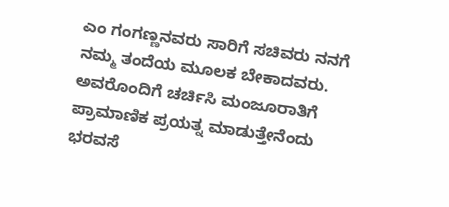ಎಂ ಗಂಗಣ್ಣನವರು ಸಾರಿಗೆ ಸಚಿವರು ನನಗೆ ನಮ್ಮ ತಂದೆಯ ಮೂಲಕ ಬೇಕಾದವರು. ಅವರೊಂದಿಗೆ ಚರ್ಚಿಸಿ ಮಂಜೂರಾತಿಗೆ ಪ್ರಾಮಾಣಿಕ ಪ್ರಯತ್ನ ಮಾಡುತ್ತೇನೆಂದು ಭರವಸೆ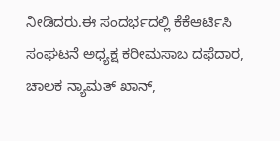ನೀಡಿದರು.ಈ ಸಂದರ್ಭದಲ್ಲಿ ಕೆಕೆಆರ್ಟಿಸಿ ಸಂಘಟನೆ ಅಧ್ಯಕ್ಷ ಕರೀಮಸಾಬ ದಫೆದಾರ, ಚಾಲಕ ನ್ಯಾಮತ್ ಖಾನ್,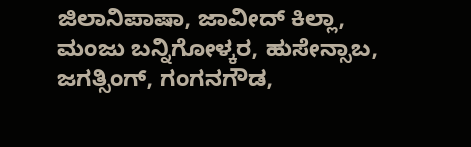ಜಿಲಾನಿಪಾಷಾ, ಜಾವೀದ್ ಕಿಲ್ಲಾ, ಮಂಜು ಬನ್ನಿಗೋಳ್ಕರ, ಹುಸೇನ್ಸಾಬ, ಜಗತ್ಸಿಂಗ್, ಗಂಗನಗೌಡ,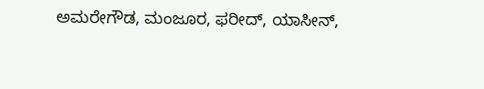ಅಮರೇಗೌಡ, ಮಂಜೂರ, ಫರೀದ್, ಯಾಸೀನ್,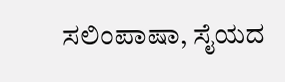ಸಲಿಂಪಾಷಾ, ಸೈಯದ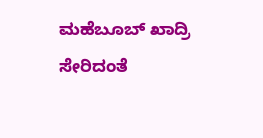ಮಹೆಬೂಬ್ ಖಾದ್ರಿ ಸೇರಿದಂತೆ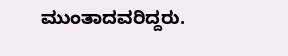ಮುಂತಾದವರಿದ್ದರು.